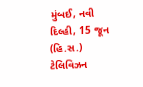મુંબઈ, નવી દિલ્હી, 15 જૂન (હિ.સ.) ટેલિવિઝન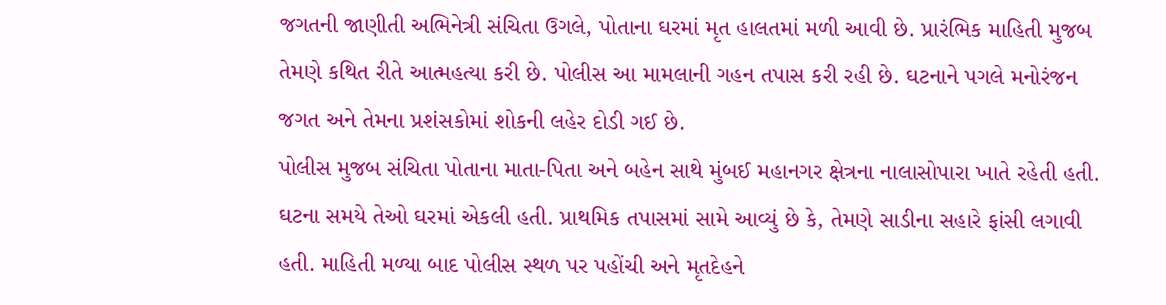જગતની જાણીતી અભિનેત્રી સંચિતા ઉગલે, પોતાના ઘરમાં મૃત હાલતમાં મળી આવી છે. પ્રારંભિક માહિતી મુજબ તેમણે કથિત રીતે આત્મહત્યા કરી છે. પોલીસ આ મામલાની ગહન તપાસ કરી રહી છે. ઘટનાને પગલે મનોરંજન જગત અને તેમના પ્રશંસકોમાં શોકની લહેર દોડી ગઈ છે.
પોલીસ મુજબ સંચિતા પોતાના માતા-પિતા અને બહેન સાથે મુંબઈ મહાનગર ક્ષેત્રના નાલાસોપારા ખાતે રહેતી હતી. ઘટના સમયે તેઓ ઘરમાં એકલી હતી. પ્રાથમિક તપાસમાં સામે આવ્યું છે કે, તેમણે સાડીના સહારે ફાંસી લગાવી હતી. માહિતી મળ્યા બાદ પોલીસ સ્થળ પર પહોંચી અને મૃતદેહને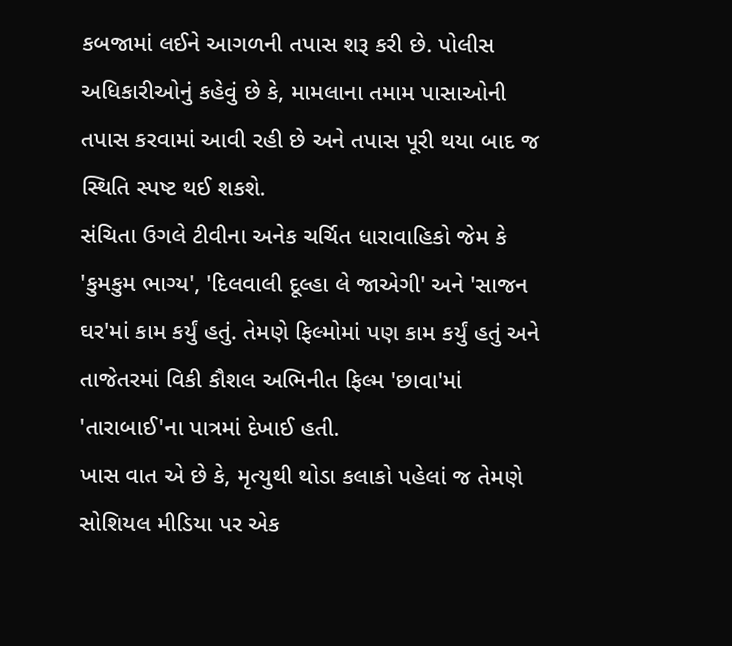કબજામાં લઈને આગળની તપાસ શરૂ કરી છે. પોલીસ અધિકારીઓનું કહેવું છે કે, મામલાના તમામ પાસાઓની તપાસ કરવામાં આવી રહી છે અને તપાસ પૂરી થયા બાદ જ સ્થિતિ સ્પષ્ટ થઈ શકશે.
સંચિતા ઉગલે ટીવીના અનેક ચર્ચિત ધારાવાહિકો જેમ કે 'કુમકુમ ભાગ્ય', 'દિલવાલી દૂલ્હા લે જાએગી' અને 'સાજન ઘર'માં કામ કર્યું હતું. તેમણે ફિલ્મોમાં પણ કામ કર્યું હતું અને તાજેતરમાં વિકી કૌશલ અભિનીત ફિલ્મ 'છાવા'માં 'તારાબાઈ'ના પાત્રમાં દેખાઈ હતી.
ખાસ વાત એ છે કે, મૃત્યુથી થોડા કલાકો પહેલાં જ તેમણે સોશિયલ મીડિયા પર એક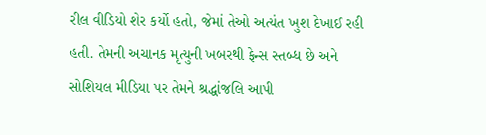રીલ વીડિયો શેર કર્યો હતો, જેમાં તેઓ અત્યંત ખુશ દેખાઈ રહી હતી. તેમની અચાનક મૃત્યુની ખબરથી ફેન્સ સ્તબ્ધ છે અને સોશિયલ મીડિયા પર તેમને શ્રદ્ધાંજલિ આપી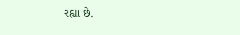રહ્યા છે.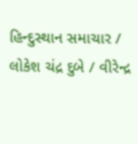હિન્દુસ્થાન સમાચાર / લોકેશ ચંદ્ર દુબે / વીરેન્દ્ર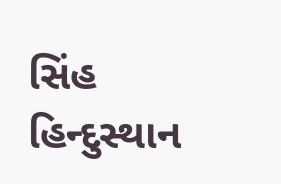સિંહ
હિન્દુસ્થાન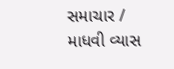સમાચાર / માધવી વ્યાસ